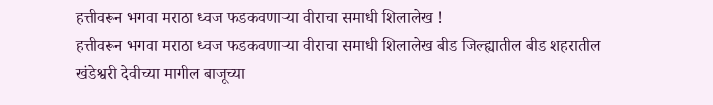हत्तीवरून भगवा मराठा ध्वज फडकवणाऱ्या वीराचा समाधी शिलालेख !
हत्तीवरून भगवा मराठा ध्वज फडकवणाऱ्या वीराचा समाधी शिलालेख बीड जिल्ह्यातील बीड शहरातील खंडेश्वरी देवीच्या मागील बाजूच्या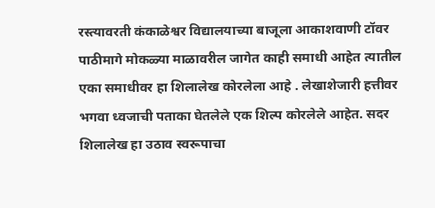रस्त्यावरती कंकाळेश्वर विद्यालयाच्या बाजूला आकाशवाणी टॉवर पाठीमागे मोकळ्या माळावरील जागेत काही समाधी आहेत त्यातील एका समाधीवर हा शिलालेख कोरलेला आहे . लेखाशेजारी हत्तीवर भगवा ध्वजाची पताका घेतलेले एक शिल्प कोरलेले आहेत. सदर शिलालेख हा उठाव स्वरूपाचा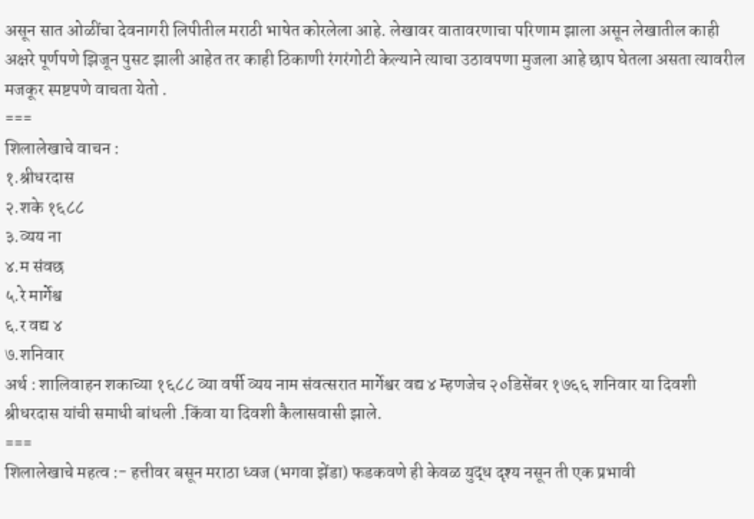असून सात ओळींचा देवनागरी लिपीतील मराठी भाषेत कोरलेला आहे. लेखावर वातावरणाचा परिणाम झाला असून लेखातील काही अक्षरे पूर्णपणे झिजून पुसट झाली आहेत तर काही ठिकाणी रंगरंगोटी केल्याने त्याचा उठावपणा मुजला आहे छाप घेतला असता त्यावरील मजकूर स्पष्टपणे वाचता येतो .
===
शिलालेखाचे वाचन :
१.श्रीधरदास
२.शके १६८८
३.व्यय ना
४.म संवछ
५.रे मार्गेश्व
६.र वद्य ४
७.शनिवार
अर्थ : शालिवाहन शकाच्या १६८८ व्या वर्षी व्यय नाम संवत्सरात मार्गेश्वर वद्य ४ म्हणजेच २०डिसेंबर १७६६ शनिवार या दिवशी श्रीधरदास यांची समाधी बांधली .किंवा या दिवशी कैलासवासी झाले.
===
शिलालेखाचे महत्व :- हत्तीवर बसून मराठा ध्वज (भगवा झेंडा) फडकवणे ही केवळ युद्ध दृश्य नसून ती एक प्रभावी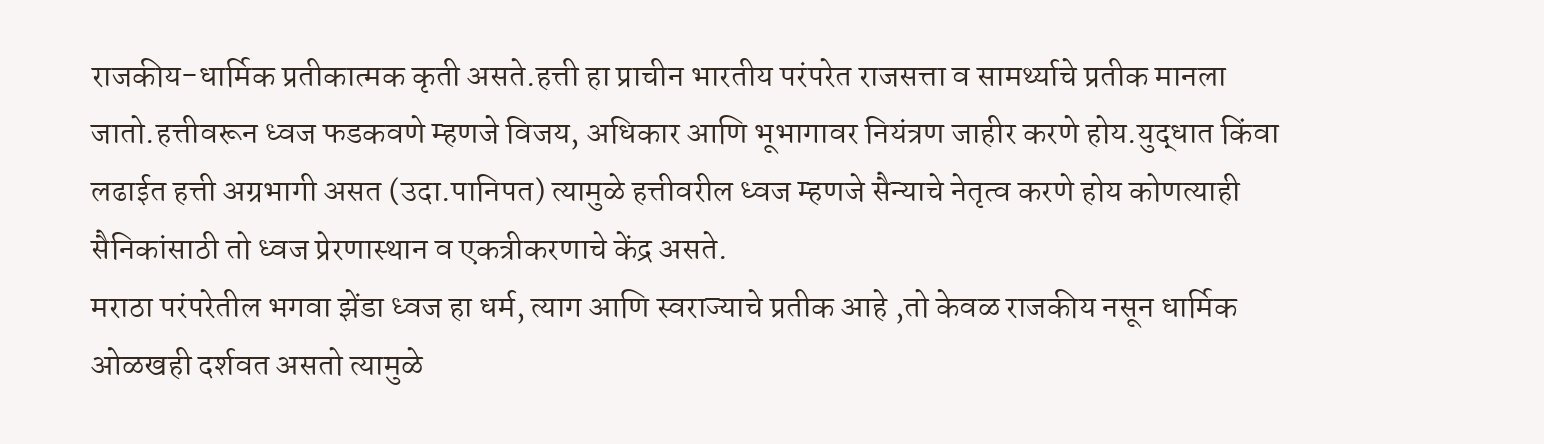राजकीय-धार्मिक प्रतीकात्मक कृती असते.हत्ती हा प्राचीन भारतीय परंपरेत राजसत्ता व सामर्थ्याचे प्रतीक मानला जातो.हत्तीवरून ध्वज फडकवणे म्हणजे विजय, अधिकार आणि भूभागावर नियंत्रण जाहीर करणे होय.युद्धात किंवा लढाईत हत्ती अग्रभागी असत (उदा.पानिपत) त्यामुळे हत्तीवरील ध्वज म्हणजे सैन्याचे नेतृत्व करणे होय कोणत्याही सैनिकांसाठी तो ध्वज प्रेरणास्थान व एकत्रीकरणाचे केंद्र असते.
मराठा परंपरेतील भगवा झेंडा ध्वज हा धर्म, त्याग आणि स्वराज्याचे प्रतीक आहे ,तो केवळ राजकीय नसून धार्मिक ओळखही दर्शवत असतो त्यामुळे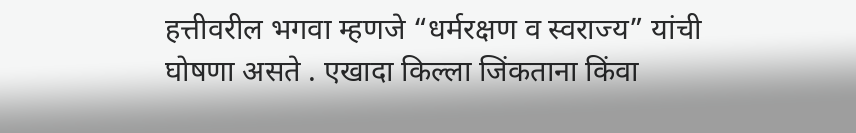हत्तीवरील भगवा म्हणजे “धर्मरक्षण व स्वराज्य” यांची घोषणा असते . एखादा किल्ला जिंकताना किंवा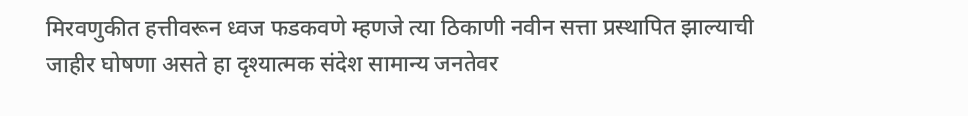मिरवणुकीत हत्तीवरून ध्वज फडकवणे म्हणजे त्या ठिकाणी नवीन सत्ता प्रस्थापित झाल्याची जाहीर घोषणा असते हा दृश्यात्मक संदेश सामान्य जनतेवर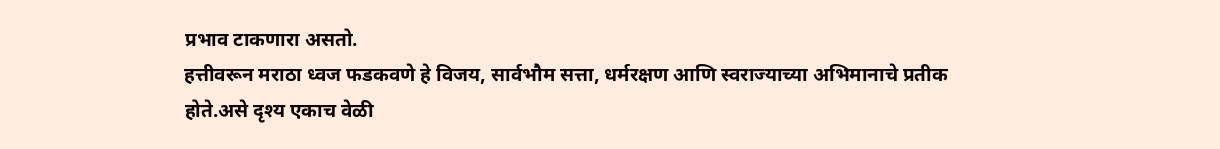प्रभाव टाकणारा असतो.
हत्तीवरून मराठा ध्वज फडकवणे हे विजय, सार्वभौम सत्ता, धर्मरक्षण आणि स्वराज्याच्या अभिमानाचे प्रतीक होते.असे दृश्य एकाच वेळी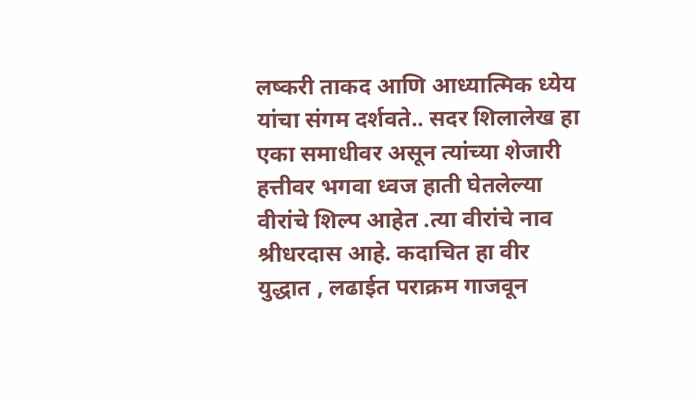लष्करी ताकद आणि आध्यात्मिक ध्येय यांचा संगम दर्शवते.. सदर शिलालेख हा एका समाधीवर असून त्यांच्या शेजारी हत्तीवर भगवा ध्वज हाती घेतलेल्या वीरांचे शिल्प आहेत .त्या वीरांचे नाव श्रीधरदास आहे. कदाचित हा वीर युद्धात , लढाईत पराक्रम गाजवून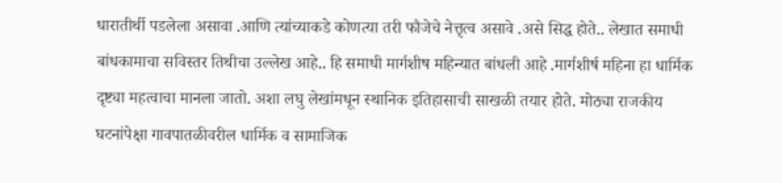धारातीर्थी पडलेला असावा .आणि त्यांच्याकडे कोणत्या तरी फौजेचे नेत्तृत्व असावे .असे सिद्ध होते.. लेखात समाधी बांधकामाचा सविस्तर तिथीचा उल्लेख आहे.. हि समाधी मार्गशीष महिन्यात बांधली आहे .मार्गशीर्ष महिना हा धार्मिक दृष्ट्या महत्वाचा मानला जातो. अशा लघु लेखांमधून स्थानिक इतिहासाची साखळी तयार होते. मोठ्या राजकीय घटनांपेक्षा गावपातळीवरील धार्मिक व सामाजिक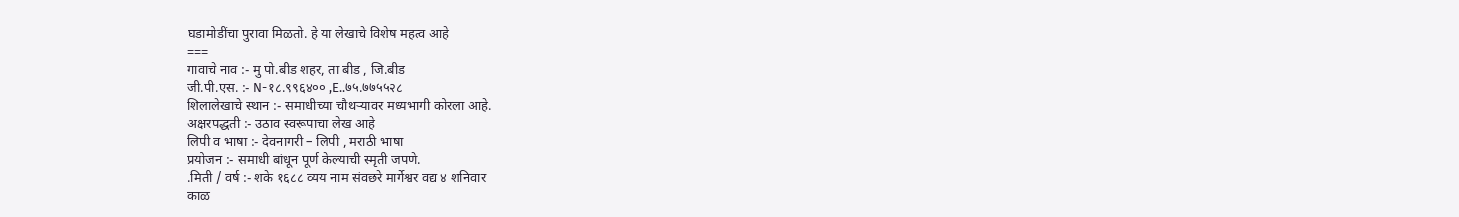घडामोडींचा पुरावा मिळतो. हे या लेखाचे विशेष महत्व आहे
===
गावाचे नाव :- मु पो.बीड शहर, ता बीड , जि.बीड
जी.पी.एस. :- N-१८.९९६४०० ,E..७५.७७५५२८
शिलालेखाचे स्थान :- समाधीच्या चौथऱ्यावर मध्यभागी कोरला आहे.
अक्षरपद्धती :- उठाव स्वरूपाचा लेख आहे
लिपी व भाषा :- देवनागरी – लिपी , मराठी भाषा
प्रयोजन :- समाधी बांधून पूर्ण केल्याची स्मृती जपणे.
.मिती / वर्ष :- शके १६८८ व्यय नाम संवछरे मार्गेश्वर वद्य ४ शनिवार
काळ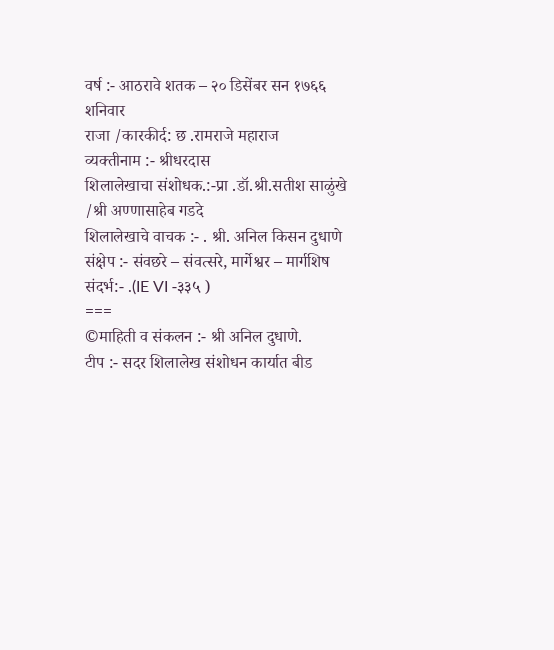वर्ष :- आठरावे शतक – २० डिसेंबर सन १७६६ शनिवार
राजा /कारकीर्द: छ .रामराजे महाराज
व्यक्तीनाम :- श्रीधरदास
शिलालेखाचा संशोधक.:-प्रा .डॉ.श्री.सतीश साळुंखे /श्री अण्णासाहेब गडदे
शिलालेखाचे वाचक :- . श्री. अनिल किसन दुधाणे
संक्षेप :- संवछरे – संवत्सरे, मार्गेश्वर – मार्गशिष
संदर्भ:- .(IE VI -३३५ )
===
©माहिती व संकलन :- श्री अनिल दुधाणे.
टीप :- सदर शिलालेख संशोधन कार्यात बीड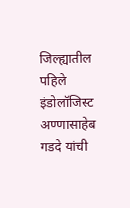जिल्ह्यातील पहिले इंडोलॉजिस्ट अण्णासाहेब गडदे यांची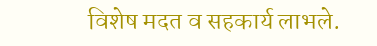विशेष मदत व सहकार्य लाभले.